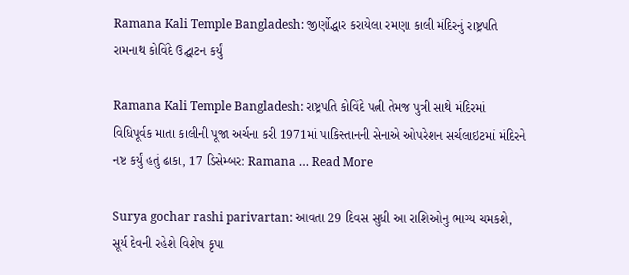Ramana Kali Temple Bangladesh: જીર્ણોદ્ધાર કરાયેલા રમણા કાલી મંદિરનું રાષ્ટ્રપતિ રામનાથ કોવિંદે ઉદ્ઘાટન કર્યું

Ramana Kali Temple Bangladesh: રાષ્ટ્રપતિ કોવિંદે પત્ની તેમજ પુત્રી સાથે મંદિરમાં વિધિપૂર્વક માતા કાલીની પૂજા અર્ચના કરી 1971માં પાકિસ્તાનની સેનાએ ઓપરેશન સર્ચલાઇટમાં મંદિરને નષ્ટ કર્યું હતું ઢાકા, 17 ડિસેમ્બર: Ramana … Read More

Surya gochar rashi parivartan: આવતા 29 દિવસ સુધી આ રાશિઓનુ ભાગ્ય ચમકશે, સૂર્ય દેવની રહેશે વિશેષ કૃપા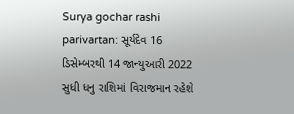Surya gochar rashi parivartan: સૂર્યદેવ 16 ડિસેમ્બરથી 14 જાન્યુઆરી 2022 સુધી ધનુ રાશિમાં વિરાજમાન રહેશે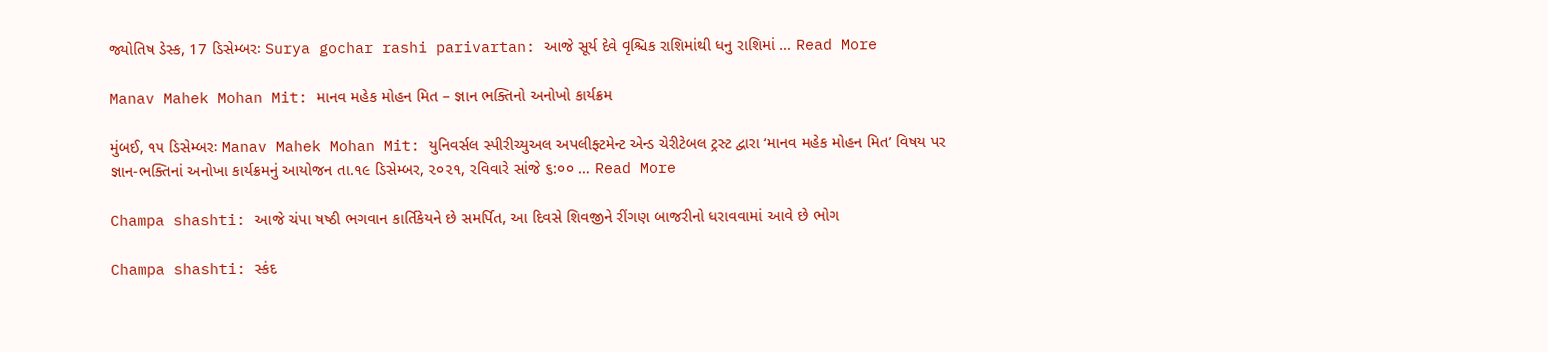જ્યોતિષ ડેસ્ક, 17 ડિસેમ્બરઃ Surya gochar rashi parivartan: આજે સૂર્ય દેવે વૃશ્ચિક રાશિમાંથી ધનુ રાશિમાં … Read More

Manav Mahek Mohan Mit: માનવ મહેક મોહન મિત – જ્ઞાન ભક્તિનો અનોખો કાર્યક્રમ

મુંબઈ, ૧૫ ડિસેમ્બરઃ Manav Mahek Mohan Mit: યુનિવર્સલ સ્પીરીચ્યુઅલ અપલીફ્ટમેન્ટ એન્ડ ચેરીટેબલ ટ્રસ્ટ દ્વારા ‘માનવ મહેક મોહન મિત’ વિષય પર જ્ઞાન-ભક્તિનાં અનોખા કાર્યક્રમનું આયોજન તા.૧૯ ડિસેમ્બર, ૨૦૨૧, રવિવારે સાંજે ૬:૦૦ … Read More

Champa shashti: આજે ચંપા ષષ્ઠી ભગવાન કાર્તિકેયને છે સમર્પિત, આ દિવસે શિવજીને રીંગણ બાજરીનો ધરાવવામાં આવે છે ભોગ

Champa shashti: સ્કંદ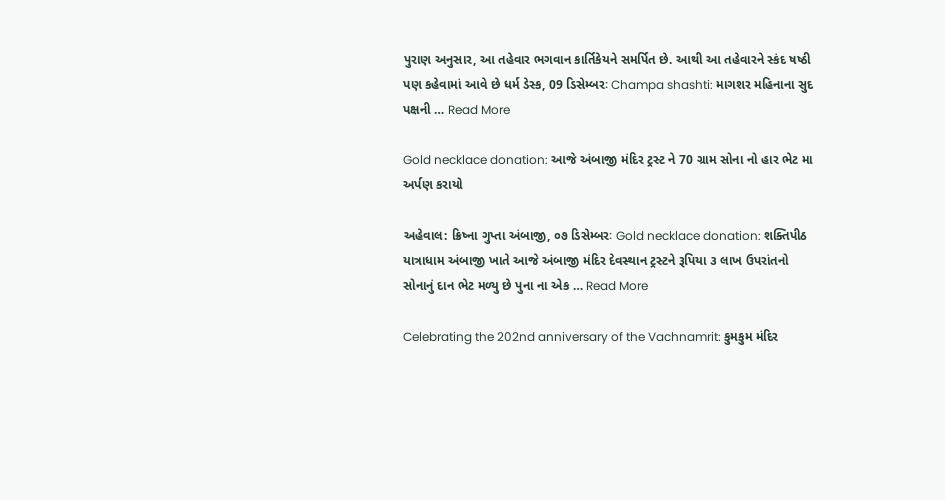પુરાણ અનુસાર, આ તહેવાર ભગવાન કાર્તિકેયને સમર્પિત છે. આથી આ તહેવારને સ્કંદ ષષ્ઠી પણ કહેવામાં આવે છે ધર્મ ડેસ્ક, 09 ડિસેમ્બરઃ Champa shashti: માગશર મહિનાના સુદ પક્ષની … Read More

Gold necklace donation: આજે અંબાજી મંદિર ટ્રસ્ટ ને 70 ગ્રામ સોના નો હાર ભેટ મા અર્પણ કરાયો

અહેવાલ: ક્રિષ્ના ગુપ્તા અંબાજી, ૦૭ ડિસેમ્બરઃ Gold necklace donation: શક્તિપીઠ યાત્રાધામ અંબાજી ખાતે આજે અંબાજી મંદિર દેવસ્થાન ટ્રસ્ટને રૂપિયા ૩ લાખ ઉપરાંતનો સોનાનું દાન ભેટ મળ્યુ છે પુના ના એક … Read More

Celebrating the 202nd anniversary of the Vachnamrit: કુમકુમ મંદિર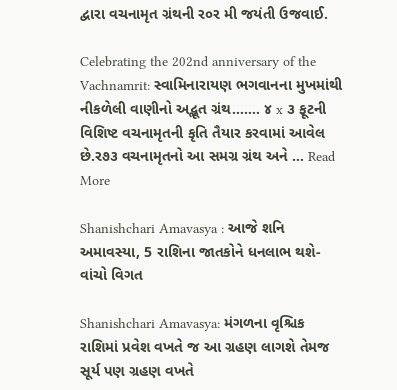દ્વારા વચનામૃત ગ્રંથની ર૦ર મી જયંતી ઉજવાઈ.

Celebrating the 202nd anniversary of the Vachnamrit: સ્વામિનારાયણ ભગવાનના મુખમાંથી નીકળેલી વાણીનો અદ્ભૂત ગ્રંથ……. ૪ x ૩ ફૂટની વિશિષ્ટ વચનામૃતની કૃતિ તૈયાર કરવામાં આવેલ છે.ર૭૩ વચનામૃતનો આ સમગ્ર ગ્રંથ અને … Read More

Shanishchari Amavasya : આજે શનિ અમાવસ્યા, 5 રાશિના જાતકોને ધનલાભ થશે- વાંચો વિગત

Shanishchari Amavasya: મંગળના વૃશ્ચિક રાશિમાં પ્રવેશ વખતે જ આ ગ્રહણ લાગશે તેમજ સૂર્ય પણ ગ્રહણ વખતે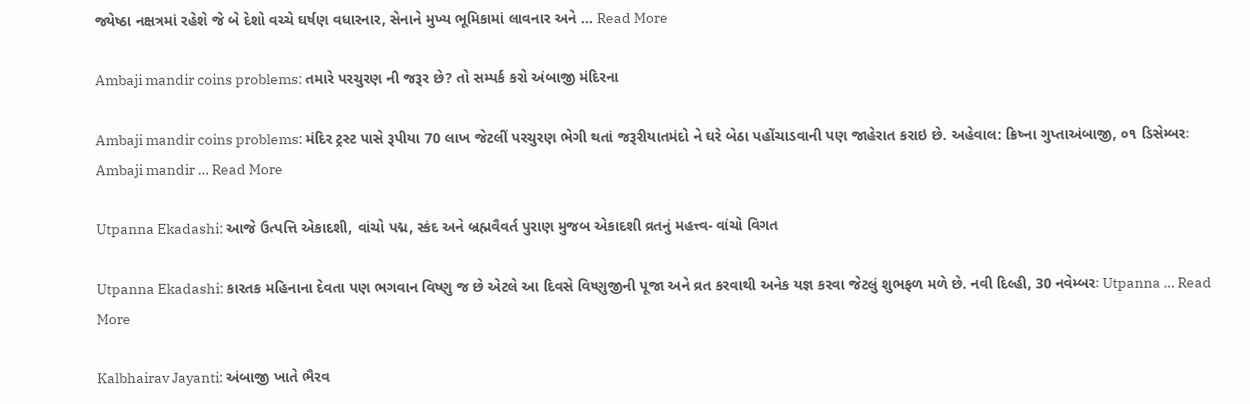જ્યેષ્ઠા નક્ષત્રમાં રહેશે જે બે દેશો વચ્ચે ઘર્ષણ વધારનાર, સેનાને મુખ્ય ભૂમિકામાં લાવનાર અને … Read More

Ambaji mandir coins problems: તમારે પરચુરણ ની જરૂર છે? તો સમ્પર્ક કરો અંબાજી મંદિરના

Ambaji mandir coins problems: મંદિર ટ્રસ્ટ પાસે રૂપીયા 70 લાખ જેટલીં પરચુરણ ભેગી થતાં જરૂરીયાતમંદો ને ઘરે બેઠા પહોંચાડવાની પણ જાહેરાત કરાઇ છે. અહેવાલ: ક્રિષ્ના ગુપ્તાઅંબાજી, ૦૧ ડિસેમ્બરઃ Ambaji mandir … Read More

Utpanna Ekadashi: આજે ઉત્પત્તિ એકાદશી, વાંચો પદ્મ, સ્કંદ અને બ્રહ્મવૈવર્ત પુરાણ મુજબ એકાદશી વ્રતનું મહત્ત્વ- વાંચો વિગત

Utpanna Ekadashi: કારતક મહિનાના દેવતા પણ ભગવાન વિષ્ણુ જ છે એટલે આ દિવસે વિષ્ણુજીની પૂજા અને વ્રત કરવાથી અનેક યજ્ઞ કરવા જેટલું શુભફળ મળે છે. નવી દિલ્હી, 30 નવેમ્બરઃ Utpanna … Read More

Kalbhairav Jayanti: અંબાજી ખાતે ભૈરવ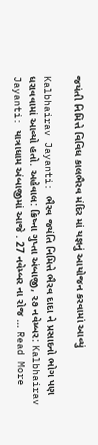જયંતી નિમિત્તે વિવિધ કાલભૈરવ મંદિર માં યજ્ઞનું આયોજન કરવામાં આવ્યું

Kalbhairav Jayanti: ભૈરવ જયંતિ નિમિત્તે ભૈરવ દાદા ને પ્રસાદનો ભોગ પણ ધરાવવામાં આવ્યો હતો. અહેવાલ: ક્રિષ્ના ગુપ્તા અંબાજી, ૨૭ નવેમ્બર: Kalbhairav Jayanti: યાત્રાધામ અંબાજીમાં આજે . 27 નવેમ્બર ના રોજ … Read More